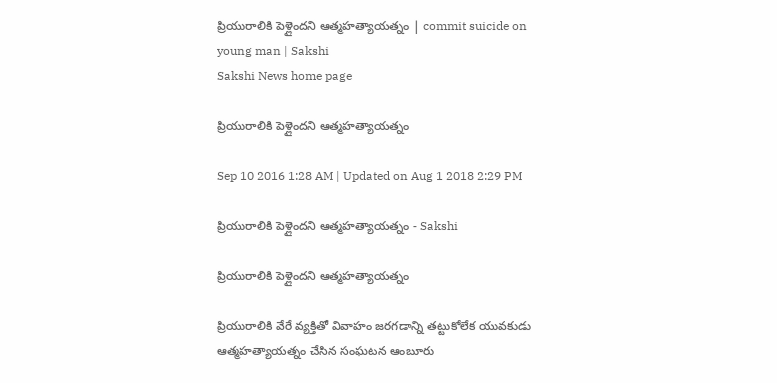ప్రియురాలికి పెళ్లైందని ఆత్మహత్యాయత్నం | commit suicide on young man | Sakshi
Sakshi News home page

ప్రియురాలికి పెళ్లైందని ఆత్మహత్యాయత్నం

Sep 10 2016 1:28 AM | Updated on Aug 1 2018 2:29 PM

ప్రియురాలికి పెళ్లైందని ఆత్మహత్యాయత్నం - Sakshi

ప్రియురాలికి పెళ్లైందని ఆత్మహత్యాయత్నం

ప్రియురాలికి వేరే వ్యక్తితో వివాహం జరగడాన్ని తట్టుకోలేక యువకుడు ఆత్మహత్యాయత్నం చేసిన సంఘటన ఆంబూరు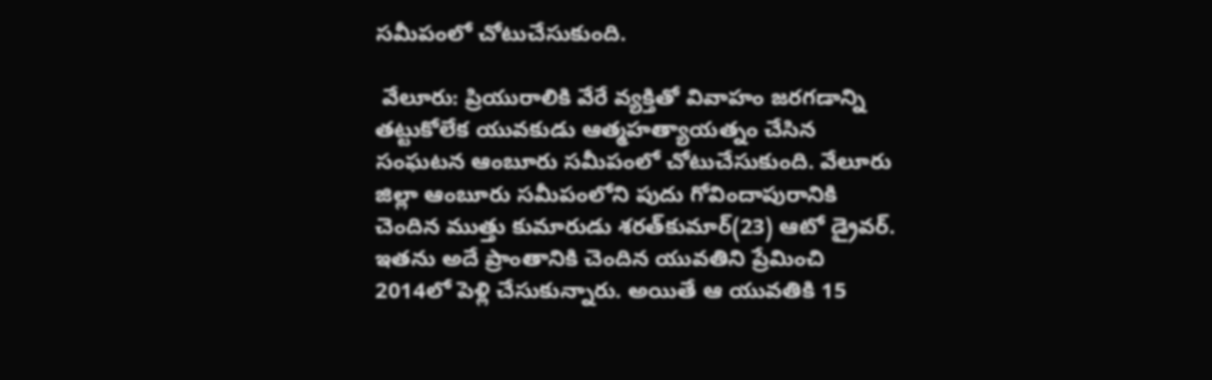సమీపంలో చోటుచేసుకుంది.

 వేలూరు: ప్రియురాలికి వేరే వ్యక్తితో వివాహం జరగడాన్ని తట్టుకోలేక యువకుడు ఆత్మహత్యాయత్నం చేసిన సంఘటన ఆంబూరు సమీపంలో చోటుచేసుకుంది. వేలూరు జిల్లా ఆంబూరు సమీపంలోని పుదు గోవిందాపురానికి చెందిన ముత్తు కుమారుడు శరత్‌కుమార్(23) ఆటో డ్రైవర్. ఇతను అదే ప్రాంతానికి చెందిన యువతిని ప్రేమించి 2014లో పెళ్లి చేసుకున్నారు. అయితే ఆ యువతికి 15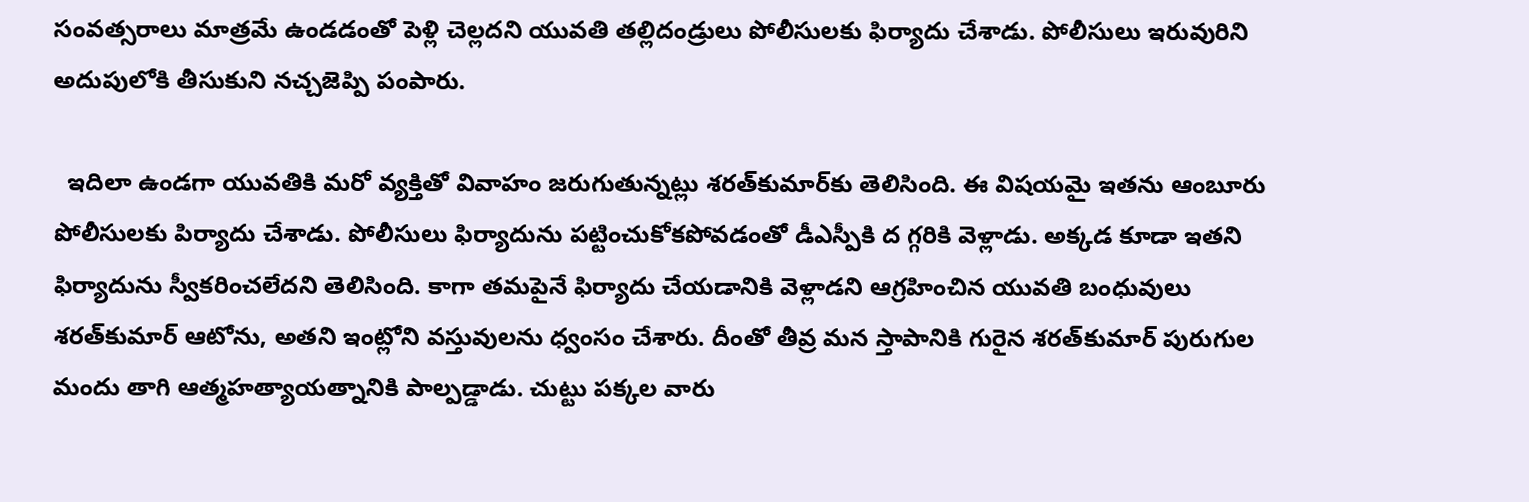సంవత్సరాలు మాత్రమే ఉండడంతో పెళ్లి చెల్లదని యువతి తల్లిదండ్రులు పోలీసులకు ఫిర్యాదు చేశాడు. పోలీసులు ఇరువురిని అదుపులోకి తీసుకుని నచ్చజెప్పి పంపారు.

  ఇదిలా ఉండగా యువతికి మరో వ్యక్తితో వివాహం జరుగుతున్నట్లు శరత్‌కుమార్‌కు తెలిసింది. ఈ విషయమై ఇతను ఆంబూరు పోలీసులకు పిర్యాదు చేశాడు. పోలీసులు ఫిర్యాదును పట్టించుకోకపోవడంతో డీఎస్పీకి ద గ్గరికి వెళ్లాడు. అక్కడ కూడా ఇతని ఫిర్యాదును స్వీకరించలేదని తెలిసింది. కాగా తమపైనే ఫిర్యాదు చేయడానికి వెళ్లాడని ఆగ్రహించిన యువతి బంధువులు శరత్‌కుమార్ ఆటోను, అతని ఇంట్లోని వస్తువులను ధ్వంసం చేశారు. దీంతో తీవ్ర మన స్తాపానికి గురైన శరత్‌కుమార్ పురుగుల మందు తాగి ఆత్మహత్యాయత్నానికి పాల్పడ్డాడు. చుట్టు పక్కల వారు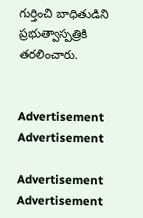గుర్తించి బాధితుడిని ప్రభుత్వాస్పత్రికి తరలించారు.


Advertisement
Advertisement

Advertisement
Advertisement